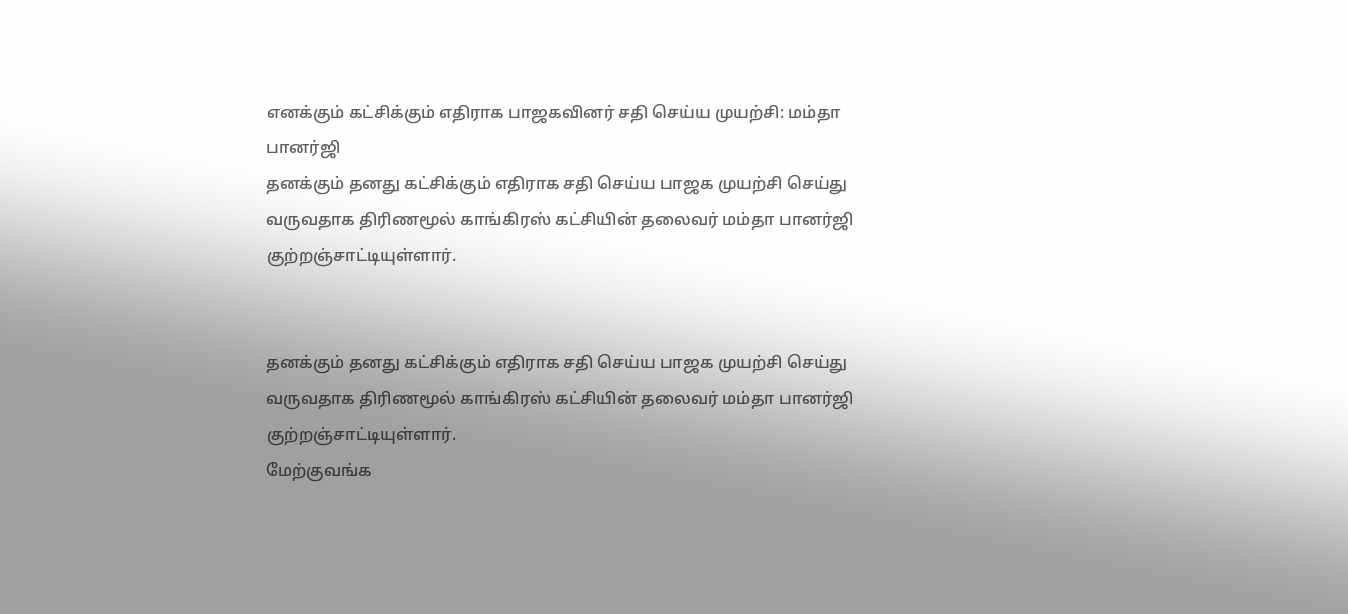எனக்கும் கட்சிக்கும் எதிராக பாஜகவினர் சதி செய்ய முயற்சி: மம்தா பானர்ஜி
தனக்கும் தனது கட்சிக்கும் எதிராக சதி செய்ய பாஜக முயற்சி செய்து வருவதாக திரிணமூல் காங்கிரஸ் கட்சியின் தலைவர் மம்தா பானர்ஜி குற்றஞ்சாட்டியுள்ளார்.


தனக்கும் தனது கட்சிக்கும் எதிராக சதி செய்ய பாஜக முயற்சி செய்து வருவதாக திரிணமூல் காங்கிரஸ் கட்சியின் தலைவர் மம்தா பானர்ஜி குற்றஞ்சாட்டியுள்ளார்.
மேற்குவங்க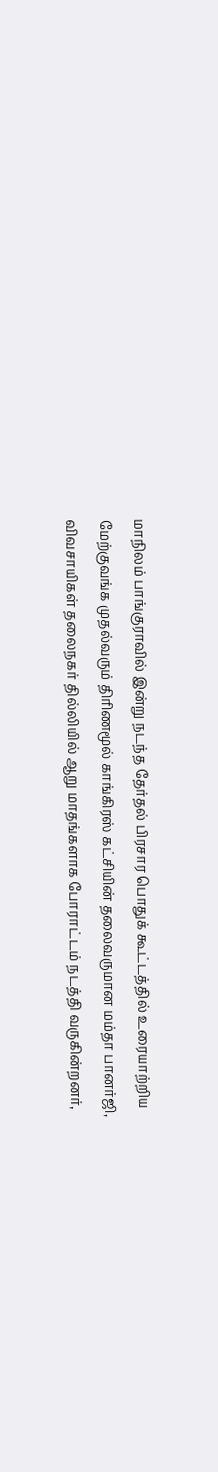மாநிலம் பாங்குராவில் இன்று நடந்த தேர்தல் பிரசார பொதுக் கூட்டத்தில் உரையாற்றிய மேற்குவங்க முதல்வரும் திரிணமூல் காங்கிரஸ் கட்சியின் தலைவருமான மம்தா பானர்ஜி,
விவசாயிகள் தலைநகர் தில்லியில் ஆறு மாதங்களாக போராட்டம் நடத்தி வருகின்றனர்,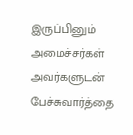இருப்பினும் அமைச்சர்கள் அவர்களுடன் பேச்சுவார்த்தை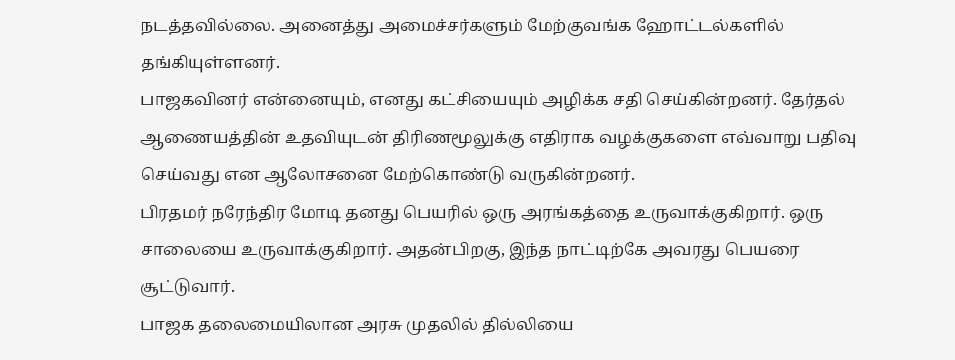நடத்தவில்லை. அனைத்து அமைச்சர்களும் மேற்குவங்க ஹோட்டல்களில் தங்கியுள்ளனர்.
பாஜகவினர் என்னையும், எனது கட்சியையும் அழிக்க சதி செய்கின்றனர். தேர்தல் ஆணையத்தின் உதவியுடன் திரிணமூலுக்கு எதிராக வழக்குகளை எவ்வாறு பதிவு செய்வது என ஆலோசனை மேற்கொண்டு வருகின்றனர்.
பிரதமர் நரேந்திர மோடி தனது பெயரில் ஒரு அரங்கத்தை உருவாக்குகிறார். ஒரு சாலையை உருவாக்குகிறார். அதன்பிறகு, இந்த நாட்டிற்கே அவரது பெயரை சூட்டுவார்.
பாஜக தலைமையிலான அரசு முதலில் தில்லியை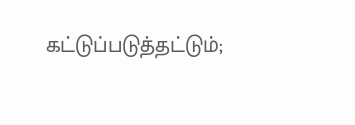கட்டுப்படுத்தட்டும்;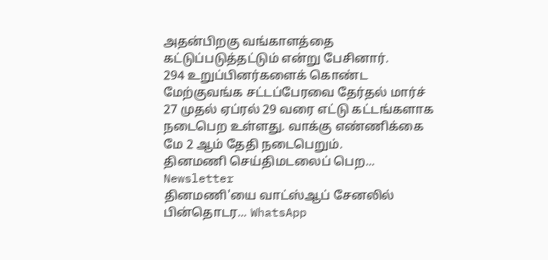அதன்பிறகு வங்காளத்தை கட்டுப்படுத்தட்டும் என்று பேசினார்.
294 உறுப்பினர்களைக் கொண்ட மேற்குவங்க சட்டப்பேரவை தேர்தல் மார்ச் 27 முதல் ஏப்ரல் 29 வரை எட்டு கட்டங்களாக நடைபெற உள்ளது. வாக்கு எண்ணிக்கை மே 2 ஆம் தேதி நடைபெறும்.
தினமணி செய்திமடலைப் பெற... Newsletter
தினமணி'யை வாட்ஸ்ஆப் சேனலில் பின்தொடர... WhatsApp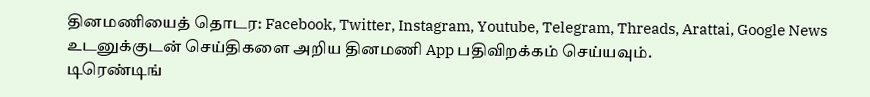தினமணியைத் தொடர: Facebook, Twitter, Instagram, Youtube, Telegram, Threads, Arattai, Google News
உடனுக்குடன் செய்திகளை அறிய தினமணி App பதிவிறக்கம் செய்யவும்.
டிரெண்டிங்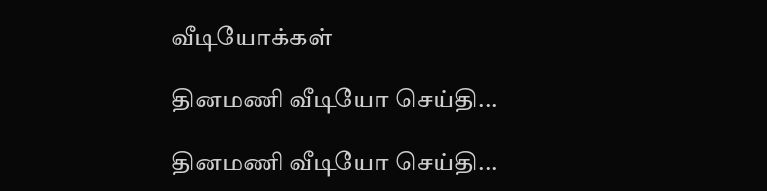வீடியோக்கள்

தினமணி வீடியோ செய்தி...

தினமணி வீடியோ செய்தி...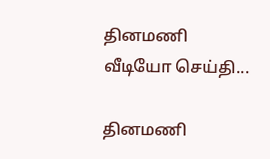தினமணி வீடியோ செய்தி...

தினமணி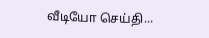வீடியோ செய்தி...